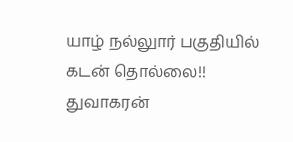யாழ் நல்லுார் பகுதியில் கடன் தொல்லை!! துவாகரன்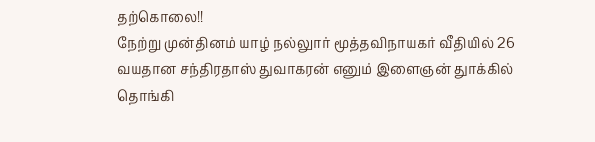தற்கொலை!!
நேற்று முன்தினம் யாழ் நல்லுார் மூத்தவிநாயகர் வீதியில் 26 வயதான சந்திரதாஸ் துவாகரன் எனும் இளைஞன் துாக்கில் தொங்கி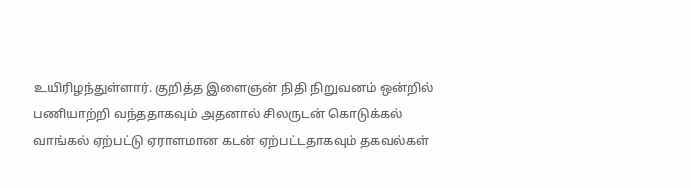உயிரிழந்துள்ளார். குறித்த இளைஞன் நிதி நிறுவனம் ஒன்றில் பணியாற்றி வந்ததாகவும் அதனால் சிலருடன் கொடுக்கல் வாங்கல் ஏற்பட்டு ஏராளமான கடன் ஏற்பட்டதாகவும் தகவல்கள்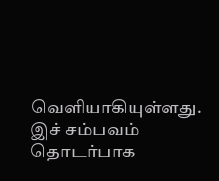வெளியாகியுள்ளது. இச் சம்பவம் தொடர்பாக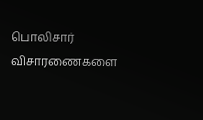பொலிசார் விசாரணைகளை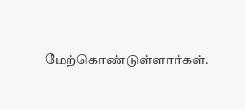மேற்கொண்டுள்ளார்கள்.